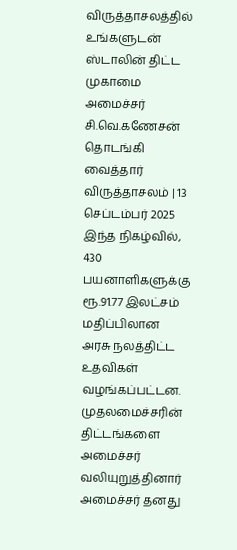விருத்தாசலத்தில் உங்களுடன் ஸ்டாலின் திட்ட முகாமை அமைச்சர் சி.வெ.கணேசன் தொடங்கி வைத்தார்
விருத்தாசலம் | 13 செப்டம்பர் 2025
இந்த நிகழ்வில், 430 பயனாளிகளுக்கு ரூ.91.77 இலட்சம் மதிப்பிலான அரசு நலத்திட்ட உதவிகள் வழங்கப்பட்டன.
முதலமைச்சரின் திட்டங்களை அமைச்சர் வலியுறுத்தினார்
அமைச்சர் தனது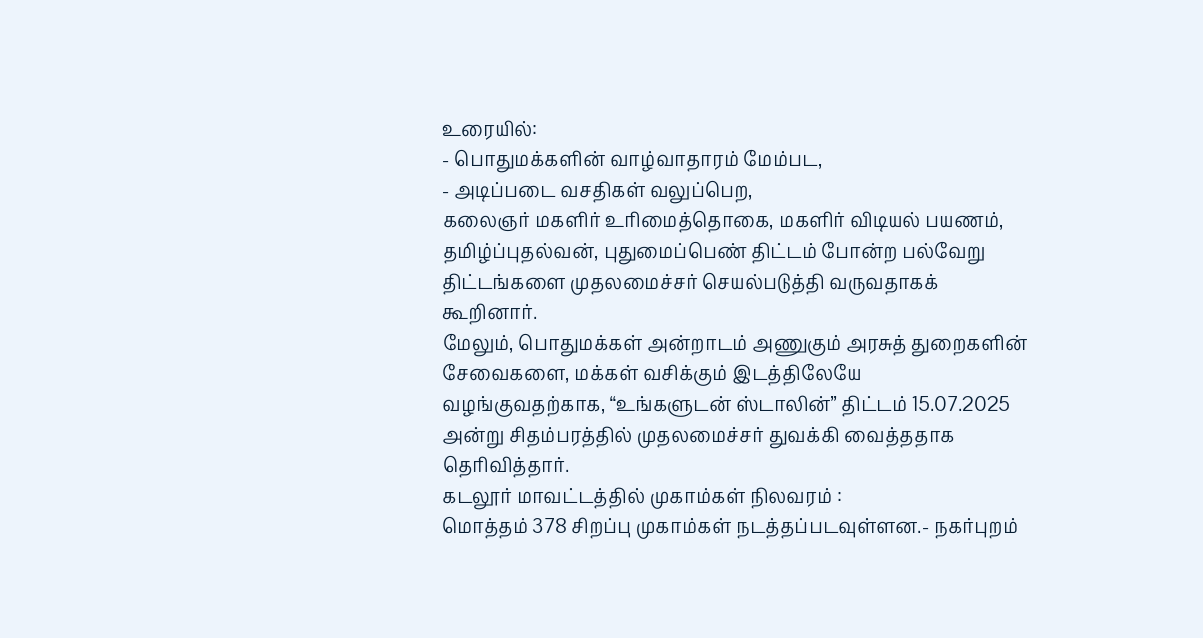உரையில்:
- பொதுமக்களின் வாழ்வாதாரம் மேம்பட,
- அடிப்படை வசதிகள் வலுப்பெற,
கலைஞர் மகளிர் உரிமைத்தொகை, மகளிர் விடியல் பயணம், தமிழ்ப்புதல்வன், புதுமைப்பெண் திட்டம் போன்ற பல்வேறு திட்டங்களை முதலமைச்சர் செயல்படுத்தி வருவதாகக் கூறினார்.
மேலும், பொதுமக்கள் அன்றாடம் அணுகும் அரசுத் துறைகளின் சேவைகளை, மக்கள் வசிக்கும் இடத்திலேயே வழங்குவதற்காக, “உங்களுடன் ஸ்டாலின்” திட்டம் 15.07.2025 அன்று சிதம்பரத்தில் முதலமைச்சர் துவக்கி வைத்ததாக தெரிவித்தார்.
கடலூர் மாவட்டத்தில் முகாம்கள் நிலவரம் :
மொத்தம் 378 சிறப்பு முகாம்கள் நடத்தப்படவுள்ளன.- நகர்புறம்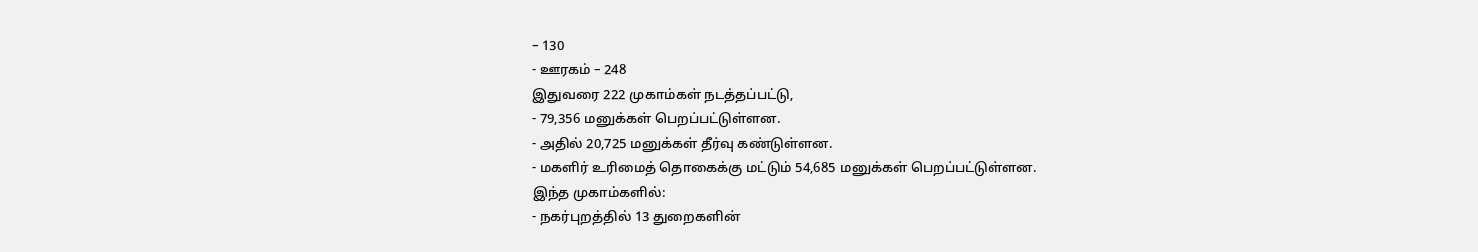– 130
- ஊரகம் – 248
இதுவரை 222 முகாம்கள் நடத்தப்பட்டு,
- 79,356 மனுக்கள் பெறப்பட்டுள்ளன.
- அதில் 20,725 மனுக்கள் தீர்வு கண்டுள்ளன.
- மகளிர் உரிமைத் தொகைக்கு மட்டும் 54,685 மனுக்கள் பெறப்பட்டுள்ளன.
இந்த முகாம்களில்:
- நகர்புறத்தில் 13 துறைகளின்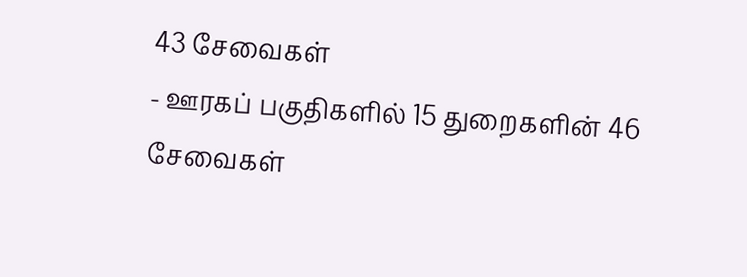43 சேவைகள்
- ஊரகப் பகுதிகளில் 15 துறைகளின் 46 சேவைகள்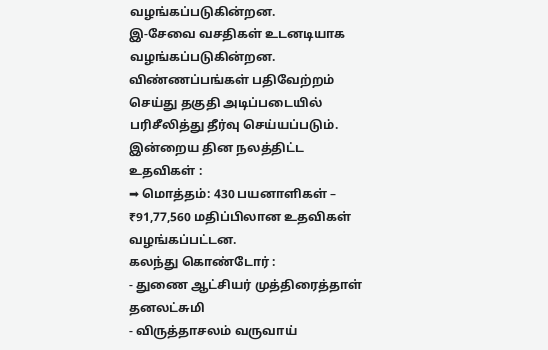வழங்கப்படுகின்றன.
இ-சேவை வசதிகள் உடனடியாக வழங்கப்படுகின்றன. விண்ணப்பங்கள் பதிவேற்றம் செய்து தகுதி அடிப்படையில் பரிசீலித்து தீர்வு செய்யப்படும்.
இன்றைய தின நலத்திட்ட உதவிகள் :
➡ மொத்தம்: 430 பயனாளிகள் – ₹91,77,560 மதிப்பிலான உதவிகள் வழங்கப்பட்டன.
கலந்து கொண்டோர் :
- துணை ஆட்சியர் முத்திரைத்தாள் தனலட்சுமி
- விருத்தாசலம் வருவாய்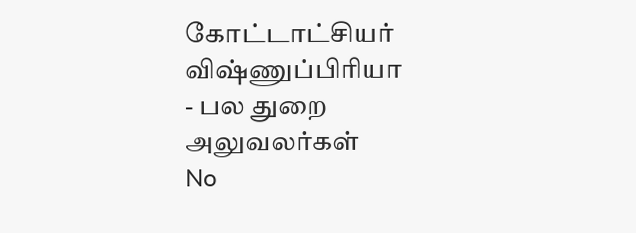கோட்டாட்சியர் விஷ்ணுப்பிரியா
- பல துறை அலுவலர்கள்
No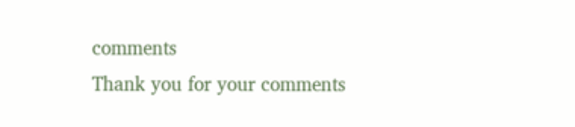comments
Thank you for your comments